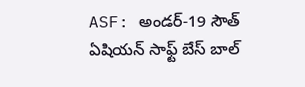ASF: అండర్-19 సౌత్ ఏషియన్ సాఫ్ట్ బేస్ బాల్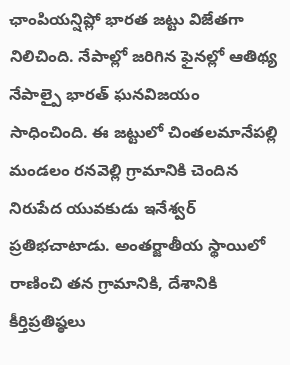ఛాంపియన్షిప్లో భారత జట్టు విజేతగా నిలిచింది. నేపాల్లో జరిగిన ఫైనల్లో ఆతిథ్య నేపాల్పై భారత్ ఘనవిజయం సాధించింది. ఈ జట్టులో చింతలమానేపల్లి మండలం రనవెల్లి గ్రామానికి చెందిన నిరుపేద యువకుడు ఇనేశ్వర్ ప్రతిభచాటాడు. అంతర్జాతీయ స్థాయిలో రాణించి తన గ్రామానికి, దేశానికి కీర్తిప్రతిష్ఠలు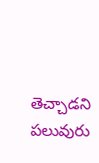తెచ్చాడని పలువురు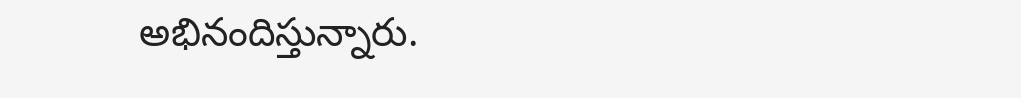అభినందిస్తున్నారు.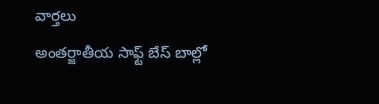వార్తలు
అంతర్జాతీయ సాఫ్ట్ బేస్ బాల్లో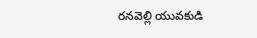రనవెల్లి యువకుడి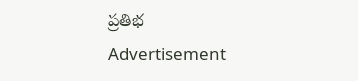ప్రతిభ
Advertisement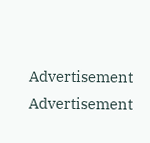Advertisement
Advertisement